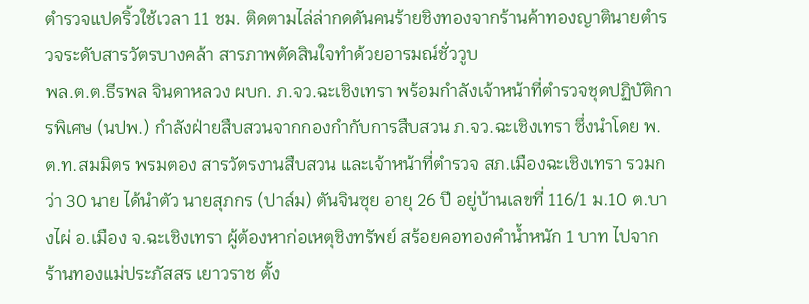ตำรวจแปดริ้วใช้เวลา 11 ชม. ติดตามไล่ล่ากดดันคนร้ายชิงทองจากร้านค้าทองญาตินายตำรวจระดับสารวัตรบางคล้า สารภาพตัดสินใจทำด้วยอารมณ์ชั่ววูบ
พล.ต.ต.ธีรพล จินดาหลวง ผบก. ภ.จว.ฉะเชิงเทรา พร้อมกำลังเจ้าหน้าที่ตำรวจชุดปฏิบัติการพิเศษ (นปพ.) กำลังฝ่ายสืบสวนจากกองกำกับการสืบสวน ภ.จว.ฉะเชิงเทรา ซึ่งนำโดย พ.ต.ท.สมมิตร พรมตอง สารวัตรงานสืบสวน และเจ้าหน้าที่ตำรวจ สภ.เมืองฉะเชิงเทรา รวมกว่า 30 นาย ได้นำตัว นายสุภกร (ปาล์ม) ตันจินซุย อายุ 26 ปี อยู่บ้านเลขที่ 116/1 ม.10 ต.บางไผ่ อ.เมือง จ.ฉะเชิงเทรา ผู้ต้องหาก่อเหตุชิงทรัพย์ สร้อยคอทองคำน้ำหนัก 1 บาท ไปจากร้านทองแม่ประภัสสร เยาวราช ตั้ง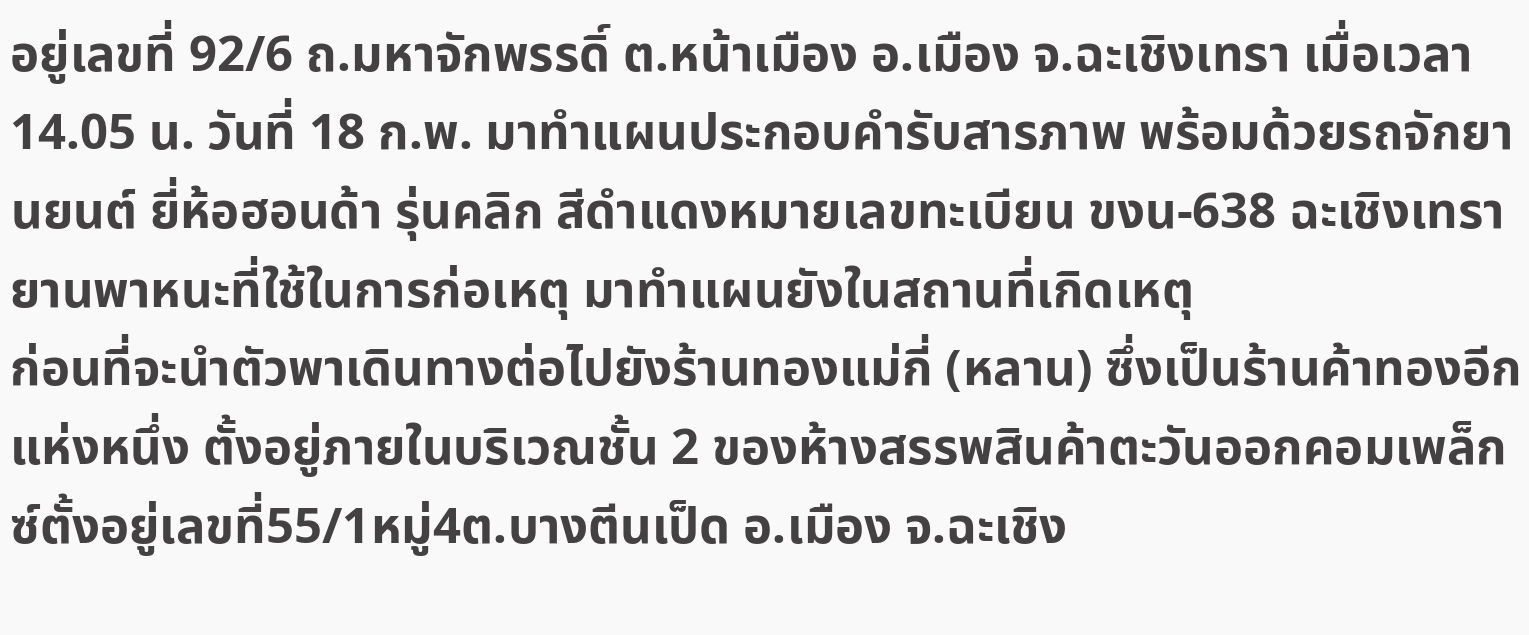อยู่เลขที่ 92/6 ถ.มหาจักพรรดิ์ ต.หน้าเมือง อ.เมือง จ.ฉะเชิงเทรา เมื่อเวลา 14.05 น. วันที่ 18 ก.พ. มาทำแผนประกอบคำรับสารภาพ พร้อมด้วยรถจักยานยนต์ ยี่ห้อฮอนด้า รุ่นคลิก สีดำแดงหมายเลขทะเบียน ขงน-638 ฉะเชิงเทรา ยานพาหนะที่ใช้ในการก่อเหตุ มาทำแผนยังในสถานที่เกิดเหตุ
ก่อนที่จะนำตัวพาเดินทางต่อไปยังร้านทองแม่กี่ (หลาน) ซึ่งเป็นร้านค้าทองอีกแห่งหนึ่ง ตั้งอยู่ภายในบริเวณชั้น 2 ของห้างสรรพสินค้าตะวันออกคอมเพล็กซ์ตั้งอยู่เลขที่55/1หมู่4ต.บางตีนเป็ด อ.เมือง จ.ฉะเชิง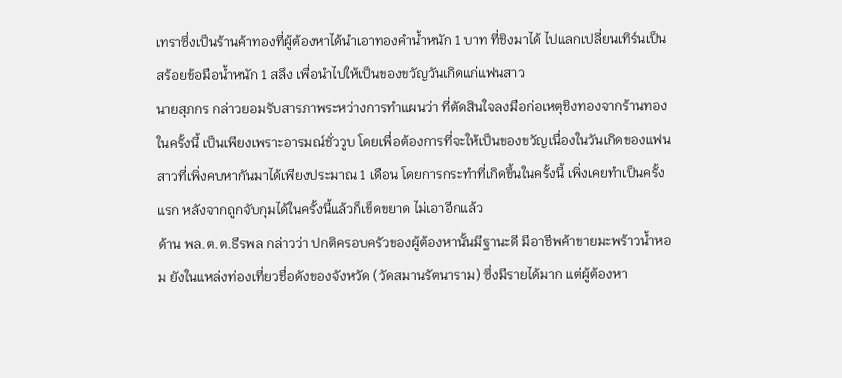เทราซึ่งเป็นร้านค้าทองที่ผู้ต้องหาได้นำเอาทองคำน้ำหนัก 1 บาท ที่ชิงมาได้ ไปแลกเปลี่ยนเทิร์นเป็นสร้อยข้อมือน้ำหนัก 1 สลึง เพื่อนำไปให้เป็นของขวัญวันเกิดแก่แฟนสาว
นายสุภกร กล่าวยอมรับสารภาพระหว่างการทำแผนว่า ที่ตัดสินใจลงมือก่อเหตุชิงทองจากร้านทองในครั้งนี้ เป็นเพียงเพราะอารมณ์ชั่ววูบ โดยเพื่อต้องการที่จะให้เป็นของขวัญเนื่องในวันเกิดของแฟนสาวที่เพิ่งคบหากันมาได้เพียงประมาณ 1 เดือน โดยการกระทำที่เกิดขึ้นในครั้งนี้ เพิ่งเคยทำเป็นครั้งแรก หลังจากถูกจับกุมได้ในครั้งนี้แล้วก็เข็ดขยาด ไม่เอาอีกแล้ว
ด้าน พล.ต.ต.ธีรพล กล่าวว่า ปกติครอบครัวของผู้ต้องหานั้นมีฐานะดี มีอาชีพค้าขายมะพร้าวน้ำหอม ยังในแหล่งท่องเที่ยวชื่อดังของจังหวัด (วัดสมานรัตนาราม) ซึ่งมีรายได้มาก แต่ผู้ต้องหา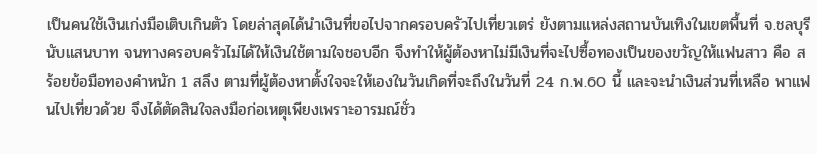เป็นคนใช้เงินเก่งมือเติบเกินตัว โดยล่าสุดได้นำเงินที่ขอไปจากครอบครัวไปเที่ยวเตร่ ยังตามแหล่งสถานบันเทิงในเขตพื้นที่ จ.ชลบุรี นับแสนบาท จนทางครอบครัวไม่ได้ให้เงินใช้ตามใจชอบอีก จึงทำให้ผู้ต้องหาไม่มีเงินที่จะไปซื้อทองเป็นของขวัญให้แฟนสาว คือ สร้อยข้อมือทองคำหนัก 1 สลึง ตามที่ผู้ต้องหาตั้งใจจะให้เองในวันเกิดที่จะถึงในวันที่ 24 ก.พ.60 นี้ และจะนำเงินส่วนที่เหลือ พาแฟนไปเที่ยวด้วย จึงได้ตัดสินใจลงมือก่อเหตุเพียงเพราะอารมณ์ชั่ว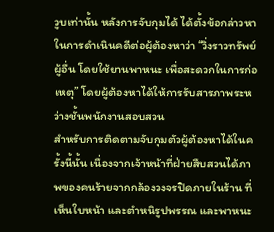วูบเท่านั้น หลังการจับกุมได้ ได้ตั้งข้อกล่าวหาในการดำเนินคดีต่อผู้ต้องหาว่า “วิ่งราวทรัพย์ผู้อื่น โดยใช้ยานพาหนะ เพื่อสะดวกในการก่อเหตุ” โดยผู้ต้องหาได้ให้การรับสารภาพระหว่างชั้นพนักงานสอบสวน
สำหรับการติดตามจับกุมตัวผู้ต้องหาได้ในครั้งนี้นั้น เนื่องจากเจ้าหน้าที่ฝ่ายสืบสวนได้ภาพของคนร้ายจากกล้องวงจรปิดภายในร้าน ที่เห็นใบหน้า และตำหนิรูปพรรณ และพาหนะ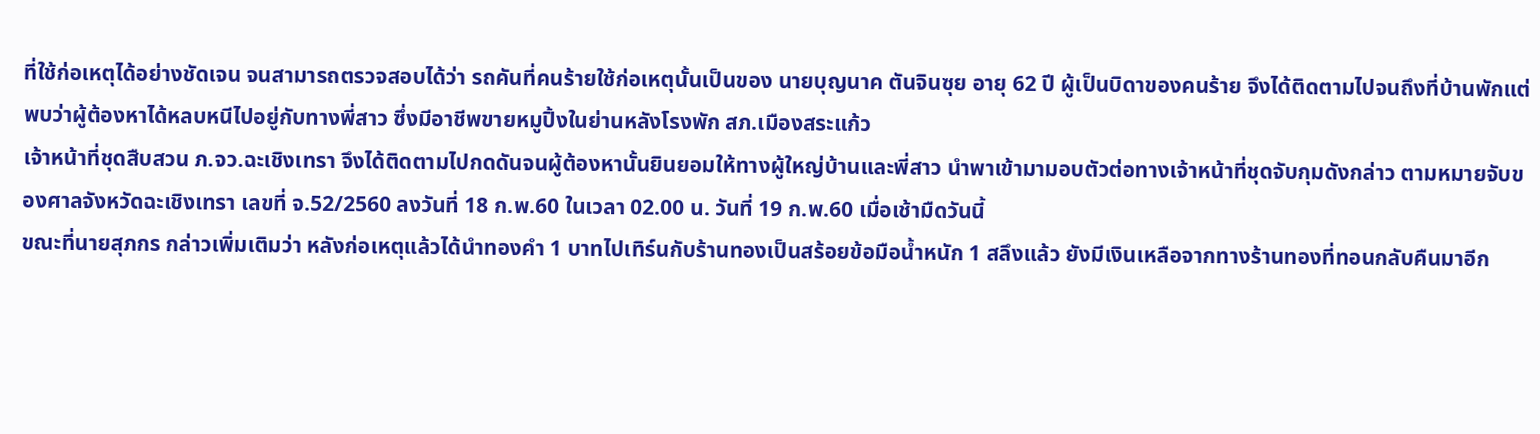ที่ใช้ก่อเหตุได้อย่างชัดเจน จนสามารถตรวจสอบได้ว่า รถคันที่คนร้ายใช้ก่อเหตุนั้นเป็นของ นายบุญนาค ตันจินซุย อายุ 62 ปี ผู้เป็นบิดาของคนร้าย จึงได้ติดตามไปจนถึงที่บ้านพักแต่พบว่าผู้ต้องหาได้หลบหนีไปอยู่กับทางพี่สาว ซึ่งมีอาชีพขายหมูปิ้งในย่านหลังโรงพัก สภ.เมืองสระแก้ว
เจ้าหน้าที่ชุดสืบสวน ภ.จว.ฉะเชิงเทรา จึงได้ติดตามไปกดดันจนผู้ต้องหานั้นยินยอมให้ทางผู้ใหญ่บ้านและพี่สาว นำพาเข้ามามอบตัวต่อทางเจ้าหน้าที่ชุดจับกุมดังกล่าว ตามหมายจับของศาลจังหวัดฉะเชิงเทรา เลขที่ จ.52/2560 ลงวันที่ 18 ก.พ.60 ในเวลา 02.00 น. วันที่ 19 ก.พ.60 เมื่อเช้ามืดวันนี้
ขณะที่นายสุภกร กล่าวเพิ่มเติมว่า หลังก่อเหตุแล้วได้นำทองคำ 1 บาทไปเทิร์นกับร้านทองเป็นสร้อยข้อมือน้ำหนัก 1 สลึงแล้ว ยังมีเงินเหลือจากทางร้านทองที่ทอนกลับคืนมาอีก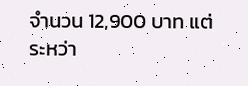จำนวน 12,900 บาท แต่ระหว่า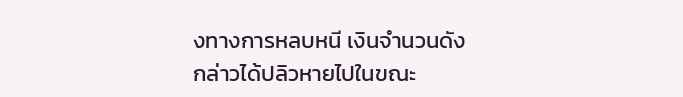งทางการหลบหนี เงินจำนวนดังกล่าวได้ปลิวหายไปในขณะ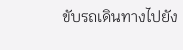ขับรถเดินทางไปยัง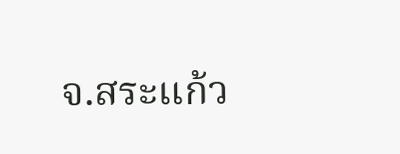จ.สระแก้ว